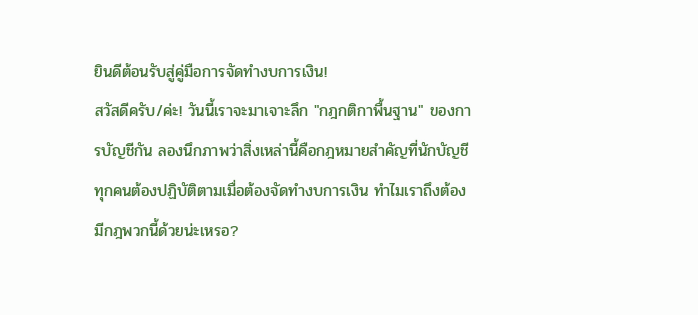ยินดีต้อนรับสู่คู่มือการจัดทำงบการเงิน!
สวัสดีครับ/ค่ะ! วันนี้เราจะมาเจาะลึก "กฎกติกาพื้นฐาน" ของการบัญชีกัน ลองนึกภาพว่าสิ่งเหล่านี้คือกฎหมายสำคัญที่นักบัญชีทุกคนต้องปฏิบัติตามเมื่อต้องจัดทำงบการเงิน ทำไมเราถึงต้องมีกฎพวกนี้ด้วยน่ะเหรอ?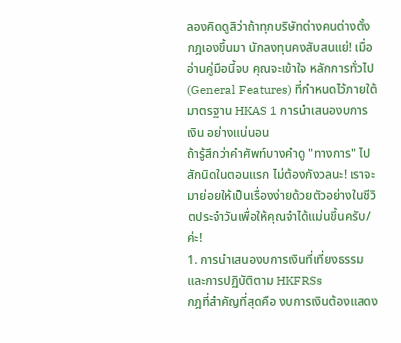ลองคิดดูสิว่าถ้าทุกบริษัทต่างคนต่างตั้งกฎเองขึ้นมา นักลงทุนคงสับสนแย่! เมื่ออ่านคู่มือนี้จบ คุณจะเข้าใจ หลักการทั่วไป (General Features) ที่กำหนดไว้ภายใต้มาตรฐาน HKAS 1 การนำเสนองบการเงิน อย่างแน่นอน
ถ้ารู้สึกว่าคำศัพท์บางคำดู "ทางการ" ไปสักนิดในตอนแรก ไม่ต้องกังวลนะ! เราจะมาย่อยให้เป็นเรื่องง่ายด้วยตัวอย่างในชีวิตประจำวันเพื่อให้คุณจำได้แม่นขึ้นครับ/ค่ะ!
1. การนำเสนองบการเงินที่เที่ยงธรรมและการปฏิบัติตาม HKFRSs
กฎที่สำคัญที่สุดคือ งบการเงินต้องแสดง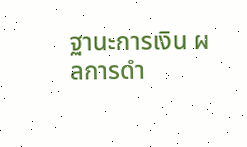ฐานะการเงิน ผลการดำ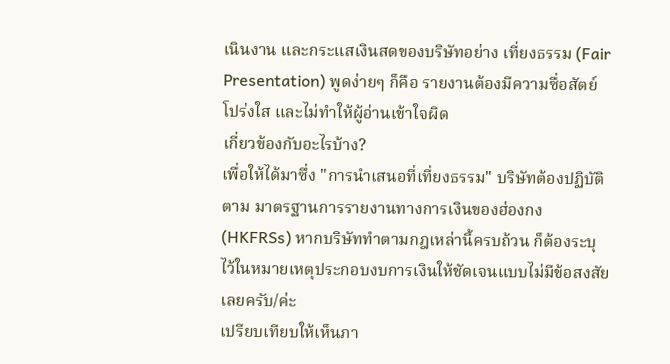เนินงาน และกระแสเงินสดของบริษัทอย่าง เที่ยงธรรม (Fair Presentation) พูดง่ายๆ ก็คือ รายงานต้องมีความซื่อสัตย์ โปร่งใส และไม่ทำให้ผู้อ่านเข้าใจผิด
เกี่ยวข้องกับอะไรบ้าง?
เพื่อให้ได้มาซึ่ง "การนำเสนอที่เที่ยงธรรม" บริษัทต้องปฏิบัติตาม มาตรฐานการรายงานทางการเงินของฮ่องกง (HKFRSs) หากบริษัททำตามกฎเหล่านี้ครบถ้วน ก็ต้องระบุไว้ในหมายเหตุประกอบงบการเงินให้ชัดเจนแบบไม่มีข้อสงสัยเลยครับ/ค่ะ
เปรียบเทียบให้เห็นภา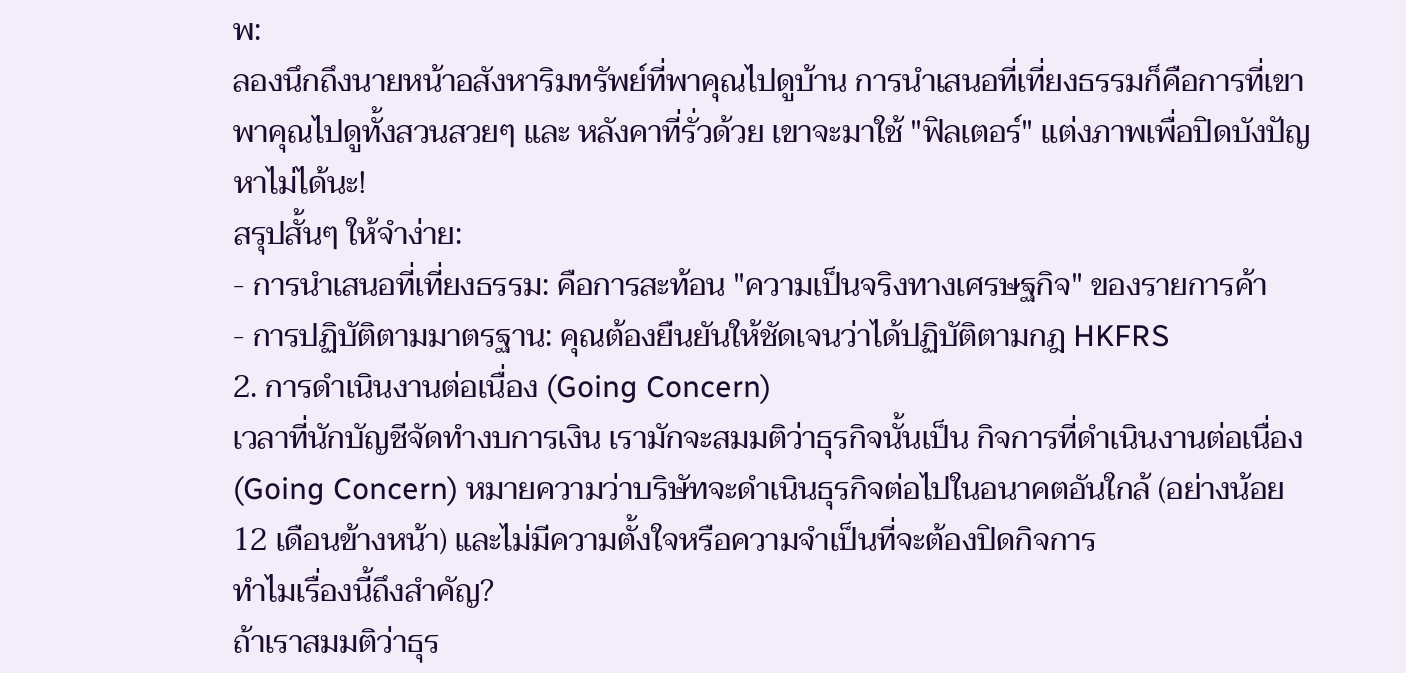พ:
ลองนึกถึงนายหน้าอสังหาริมทรัพย์ที่พาคุณไปดูบ้าน การนำเสนอที่เที่ยงธรรมก็คือการที่เขาพาคุณไปดูทั้งสวนสวยๆ และ หลังคาที่รั่วด้วย เขาจะมาใช้ "ฟิลเตอร์" แต่งภาพเพื่อปิดบังปัญหาไม่ได้นะ!
สรุปสั้นๆ ให้จำง่าย:
- การนำเสนอที่เที่ยงธรรม: คือการสะท้อน "ความเป็นจริงทางเศรษฐกิจ" ของรายการค้า
- การปฏิบัติตามมาตรฐาน: คุณต้องยืนยันให้ชัดเจนว่าได้ปฏิบัติตามกฎ HKFRS
2. การดำเนินงานต่อเนื่อง (Going Concern)
เวลาที่นักบัญชีจัดทำงบการเงิน เรามักจะสมมติว่าธุรกิจนั้นเป็น กิจการที่ดำเนินงานต่อเนื่อง (Going Concern) หมายความว่าบริษัทจะดำเนินธุรกิจต่อไปในอนาคตอันใกล้ (อย่างน้อย 12 เดือนข้างหน้า) และไม่มีความตั้งใจหรือความจำเป็นที่จะต้องปิดกิจการ
ทำไมเรื่องนี้ถึงสำคัญ?
ถ้าเราสมมติว่าธุร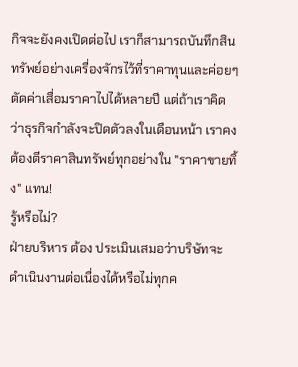กิจจะยังคงเปิดต่อไป เราก็สามารถบันทึกสินทรัพย์อย่างเครื่องจักรไว้ที่ราคาทุนและค่อยๆ ตัดค่าเสื่อมราคาไปได้หลายปี แต่ถ้าเราคิดว่าธุรกิจกำลังจะปิดตัวลงในเดือนหน้า เราคงต้องตีราคาสินทรัพย์ทุกอย่างใน "ราคาขายทิ้ง" แทน!
รู้หรือไม่?
ฝ่ายบริหาร ต้อง ประเมินเสมอว่าบริษัทจะดำเนินงานต่อเนื่องได้หรือไม่ทุกค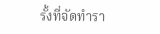รั้งที่จัดทำรา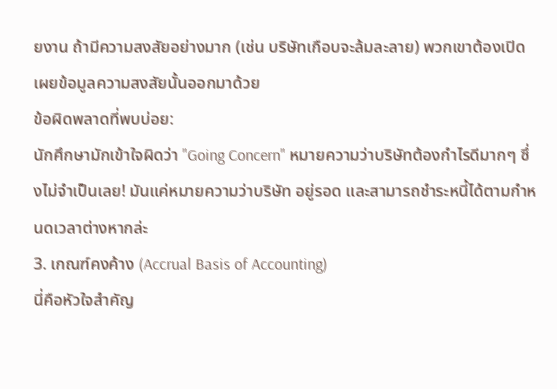ยงาน ถ้ามีความสงสัยอย่างมาก (เช่น บริษัทเกือบจะล้มละลาย) พวกเขาต้องเปิดเผยข้อมูลความสงสัยนั้นออกมาด้วย
ข้อผิดพลาดที่พบบ่อย:
นักศึกษามักเข้าใจผิดว่า "Going Concern" หมายความว่าบริษัทต้องกำไรดีมากๆ ซึ่งไม่จำเป็นเลย! มันแค่หมายความว่าบริษัท อยู่รอด และสามารถชำระหนี้ได้ตามกำหนดเวลาต่างหากล่ะ
3. เกณฑ์คงค้าง (Accrual Basis of Accounting)
นี่คือหัวใจสำคัญ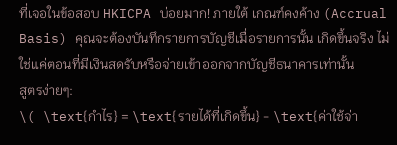ที่เจอในข้อสอบ HKICPA บ่อยมาก! ภายใต้ เกณฑ์คงค้าง (Accrual Basis) คุณจะต้องบันทึกรายการบัญชีเมื่อรายการนั้น เกิดขึ้นจริง ไม่ใช่แค่ตอนที่มีเงินสดรับหรือจ่ายเข้าออกจากบัญชีธนาคารเท่านั้น
สูตรง่ายๆ:
\( \text{กำไร} = \text{รายได้ที่เกิดขึ้น} - \text{ค่าใช้จ่า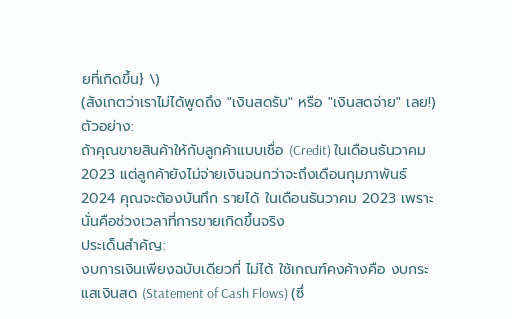ยที่เกิดขึ้น} \)
(สังเกตว่าเราไม่ได้พูดถึง "เงินสดรับ" หรือ "เงินสดจ่าย" เลย!)
ตัวอย่าง:
ถ้าคุณขายสินค้าให้กับลูกค้าแบบเชื่อ (Credit) ในเดือนธันวาคม 2023 แต่ลูกค้ายังไม่จ่ายเงินจนกว่าจะถึงเดือนกุมภาพันธ์ 2024 คุณจะต้องบันทึก รายได้ ในเดือนธันวาคม 2023 เพราะนั่นคือช่วงเวลาที่การขายเกิดขึ้นจริง
ประเด็นสำคัญ:
งบการเงินเพียงฉบับเดียวที่ ไม่ได้ ใช้เกณฑ์คงค้างคือ งบกระแสเงินสด (Statement of Cash Flows) (ซึ่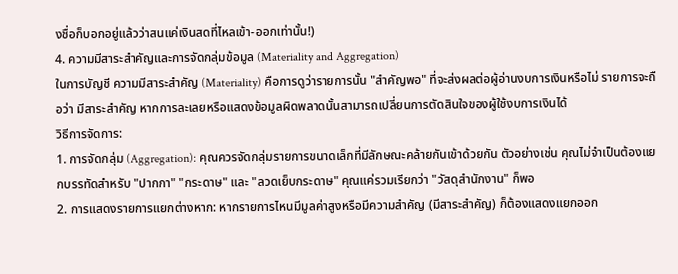งชื่อก็บอกอยู่แล้วว่าสนแค่เงินสดที่ไหลเข้า-ออกเท่านั้น!)
4. ความมีสาระสำคัญและการจัดกลุ่มข้อมูล (Materiality and Aggregation)
ในการบัญชี ความมีสาระสำคัญ (Materiality) คือการดูว่ารายการนั้น "สำคัญพอ" ที่จะส่งผลต่อผู้อ่านงบการเงินหรือไม่ รายการจะถือว่า มีสาระสำคัญ หากการละเลยหรือแสดงข้อมูลผิดพลาดนั้นสามารถเปลี่ยนการตัดสินใจของผู้ใช้งบการเงินได้
วิธีการจัดการ:
1. การจัดกลุ่ม (Aggregation): คุณควรจัดกลุ่มรายการขนาดเล็กที่มีลักษณะคล้ายกันเข้าด้วยกัน ตัวอย่างเช่น คุณไม่จำเป็นต้องแยกบรรทัดสำหรับ "ปากกา" "กระดาษ" และ "ลวดเย็บกระดาษ" คุณแค่รวมเรียกว่า "วัสดุสำนักงาน" ก็พอ
2. การแสดงรายการแยกต่างหาก: หากรายการไหนมีมูลค่าสูงหรือมีความสำคัญ (มีสาระสำคัญ) ก็ต้องแสดงแยกออก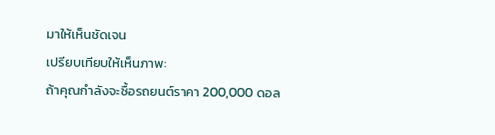มาให้เห็นชัดเจน
เปรียบเทียบให้เห็นภาพ:
ถ้าคุณกำลังจะซื้อรถยนต์ราคา 200,000 ดอล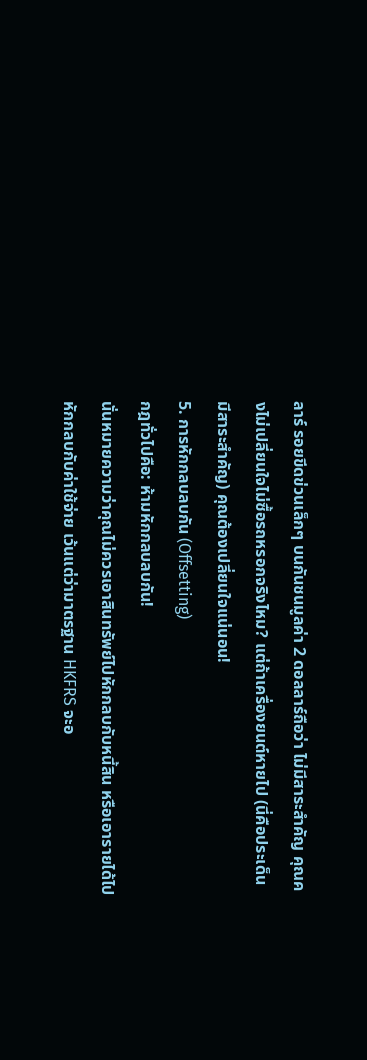ลาร์ รอยขีดข่วนเล็กๆ บนกันชนมูลค่า 2 ดอลลาร์ถือว่า ไม่มีสาระสำคัญ คุณคงไม่เปลี่ยนใจไม่ซื้อรถหรอกจริงไหม? แต่ถ้าเครื่องยนต์หายไป (นี่คือประเด็น มีสาระสำคัญ) คุณต้องเปลี่ยนใจแน่นอน!
5. การหักกลบลบกัน (Offsetting)
กฎทั่วไปคือ: ห้ามหักกลบลบกัน!
นั่นหมายความว่าคุณไม่ควรเอาสินทรัพย์ไปหักกลบกับหนี้สิน หรือเอารายได้ไปหักกลบกับค่าใช้จ่าย เว้นแต่ว่ามาตรฐาน HKFRS จะอ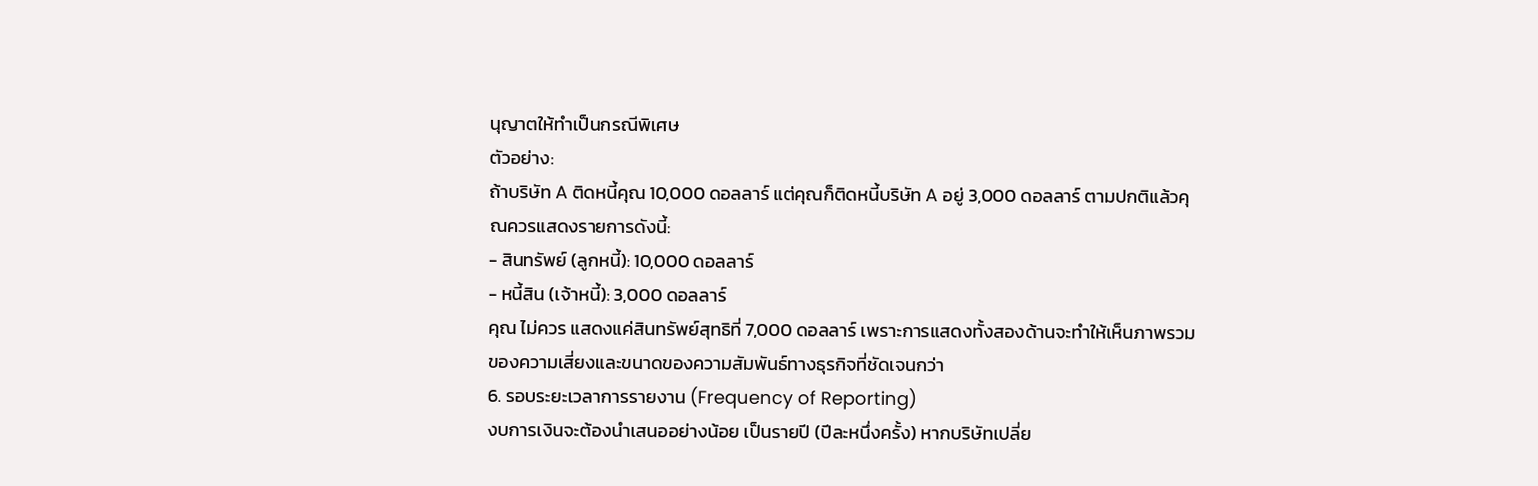นุญาตให้ทำเป็นกรณีพิเศษ
ตัวอย่าง:
ถ้าบริษัท A ติดหนี้คุณ 10,000 ดอลลาร์ แต่คุณก็ติดหนี้บริษัท A อยู่ 3,000 ดอลลาร์ ตามปกติแล้วคุณควรแสดงรายการดังนี้:
- สินทรัพย์ (ลูกหนี้): 10,000 ดอลลาร์
- หนี้สิน (เจ้าหนี้): 3,000 ดอลลาร์
คุณ ไม่ควร แสดงแค่สินทรัพย์สุทธิที่ 7,000 ดอลลาร์ เพราะการแสดงทั้งสองด้านจะทำให้เห็นภาพรวมของความเสี่ยงและขนาดของความสัมพันธ์ทางธุรกิจที่ชัดเจนกว่า
6. รอบระยะเวลาการรายงาน (Frequency of Reporting)
งบการเงินจะต้องนำเสนออย่างน้อย เป็นรายปี (ปีละหนึ่งครั้ง) หากบริษัทเปลี่ย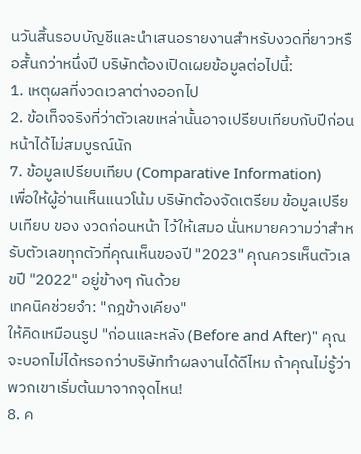นวันสิ้นรอบบัญชีและนำเสนอรายงานสำหรับงวดที่ยาวหรือสั้นกว่าหนึ่งปี บริษัทต้องเปิดเผยข้อมูลต่อไปนี้:
1. เหตุผลที่งวดเวลาต่างออกไป
2. ข้อเท็จจริงที่ว่าตัวเลขเหล่านั้นอาจเปรียบเทียบกับปีก่อนหน้าได้ไม่สมบูรณ์นัก
7. ข้อมูลเปรียบเทียบ (Comparative Information)
เพื่อให้ผู้อ่านเห็นแนวโน้ม บริษัทต้องจัดเตรียม ข้อมูลเปรียบเทียบ ของ งวดก่อนหน้า ไว้ให้เสมอ นั่นหมายความว่าสำหรับตัวเลขทุกตัวที่คุณเห็นของปี "2023" คุณควรเห็นตัวเลขปี "2022" อยู่ข้างๆ กันด้วย
เทคนิคช่วยจำ: "กฎข้างเคียง"
ให้คิดเหมือนรูป "ก่อนและหลัง (Before and After)" คุณจะบอกไม่ได้หรอกว่าบริษัททำผลงานได้ดีไหม ถ้าคุณไม่รู้ว่าพวกเขาเริ่มต้นมาจากจุดไหน!
8. ค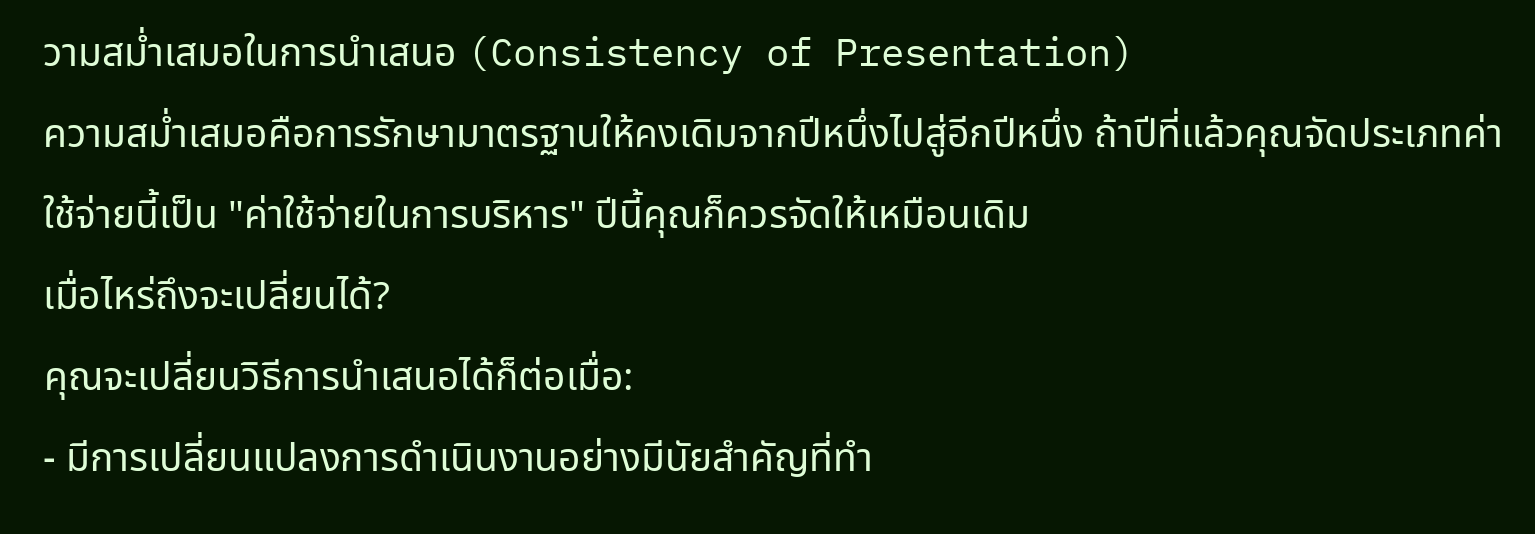วามสม่ำเสมอในการนำเสนอ (Consistency of Presentation)
ความสม่ำเสมอคือการรักษามาตรฐานให้คงเดิมจากปีหนึ่งไปสู่อีกปีหนึ่ง ถ้าปีที่แล้วคุณจัดประเภทค่าใช้จ่ายนี้เป็น "ค่าใช้จ่ายในการบริหาร" ปีนี้คุณก็ควรจัดให้เหมือนเดิม
เมื่อไหร่ถึงจะเปลี่ยนได้?
คุณจะเปลี่ยนวิธีการนำเสนอได้ก็ต่อเมื่อ:
- มีการเปลี่ยนแปลงการดำเนินงานอย่างมีนัยสำคัญที่ทำ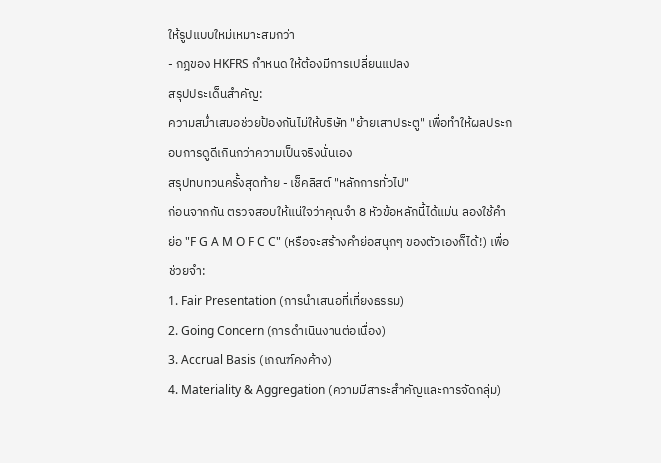ให้รูปแบบใหม่เหมาะสมกว่า
- กฎของ HKFRS กำหนด ให้ต้องมีการเปลี่ยนแปลง
สรุปประเด็นสำคัญ:
ความสม่ำเสมอช่วยป้องกันไม่ให้บริษัท "ย้ายเสาประตู" เพื่อทำให้ผลประกอบการดูดีเกินกว่าความเป็นจริงนั่นเอง
สรุปทบทวนครั้งสุดท้าย - เช็คลิสต์ "หลักการทั่วไป"
ก่อนจากกัน ตรวจสอบให้แน่ใจว่าคุณจำ 8 หัวข้อหลักนี้ได้แม่น ลองใช้คำย่อ "F G A M O F C C" (หรือจะสร้างคำย่อสนุกๆ ของตัวเองก็ได้!) เพื่อช่วยจำ:
1. Fair Presentation (การนำเสนอที่เที่ยงธรรม)
2. Going Concern (การดำเนินงานต่อเนื่อง)
3. Accrual Basis (เกณฑ์คงค้าง)
4. Materiality & Aggregation (ความมีสาระสำคัญและการจัดกลุ่ม)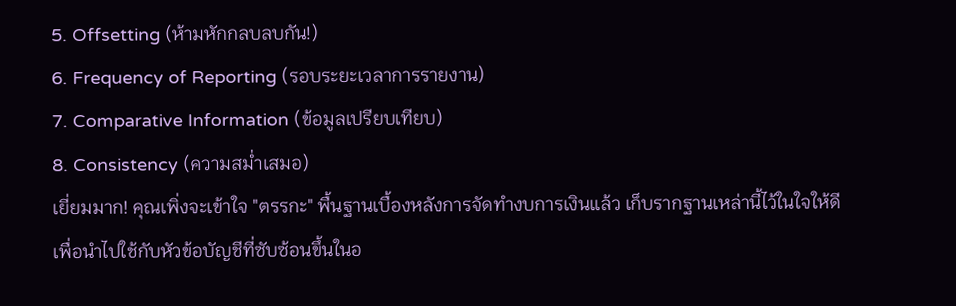5. Offsetting (ห้ามหักกลบลบกัน!)
6. Frequency of Reporting (รอบระยะเวลาการรายงาน)
7. Comparative Information (ข้อมูลเปรียบเทียบ)
8. Consistency (ความสม่ำเสมอ)
เยี่ยมมาก! คุณเพิ่งจะเข้าใจ "ตรรกะ" พื้นฐานเบื้องหลังการจัดทำงบการเงินแล้ว เก็บรากฐานเหล่านี้ไว้ในใจให้ดี เพื่อนำไปใช้กับหัวข้อบัญชีที่ซับซ้อนขึ้นในอ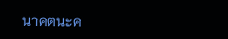นาคตนะค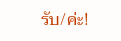รับ/ค่ะ!